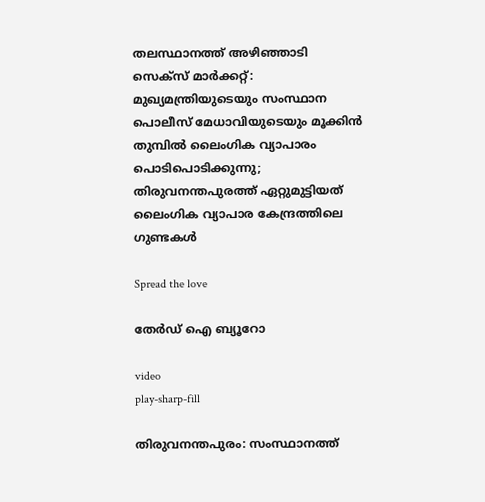തലസ്ഥാനത്ത് അഴിഞ്ഞാടി സെക്‌സ് മാർക്കറ്റ്: മുഖ്യമന്ത്രിയുടെയും സംസ്ഥാന പൊലീസ് മേധാവിയുടെയും മൂക്കിൻ തുമ്പിൽ ലൈംഗിക വ്യാപാരം പൊടിപൊടിക്കുന്നു; തിരുവനന്തപുരത്ത് ഏറ്റുമുട്ടിയത് ലൈംഗിക വ്യാപാര കേന്ദ്രത്തിലെ ഗുണ്ടകൾ

Spread the love

തേർഡ് ഐ ബ്യൂറോ

video
play-sharp-fill

തിരുവനന്തപുരം: സംസ്ഥാനത്ത്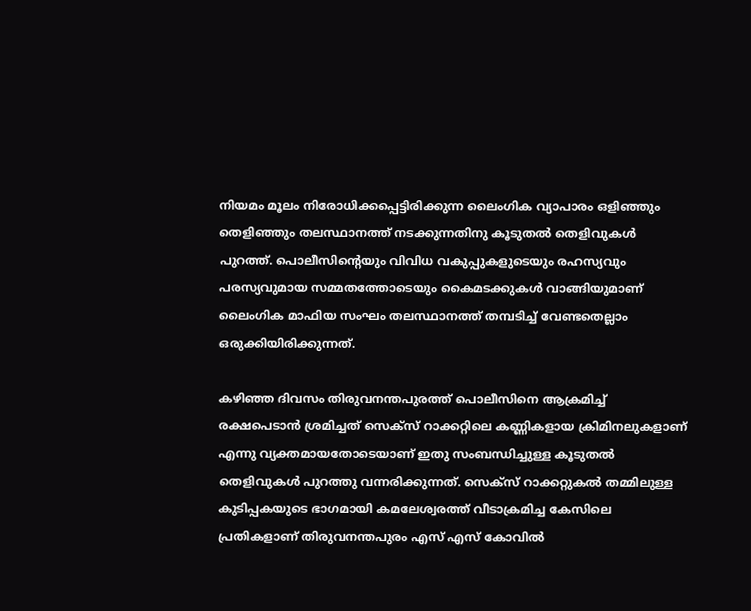നിയമം മൂലം നിരോധിക്കപ്പെട്ടിരിക്കുന്ന ലൈംഗിക വ്യാപാരം ഒളിഞ്ഞും തെളിഞ്ഞും തലസ്ഥാനത്ത് നടക്കുന്നതിനു കൂടുതൽ തെളിവുകൾ പുറത്ത്. പൊലീസിന്റെയും വിവിധ വകുപ്പുകളുടെയും രഹസ്യവും പരസ്യവുമായ സമ്മതത്തോടെയും കൈമടക്കുകൾ വാങ്ങിയുമാണ് ലൈംഗിക മാഫിയ സംഘം തലസ്ഥാനത്ത് തമ്പടിച്ച് വേണ്ടതെല്ലാം ഒരുക്കിയിരിക്കുന്നത്.

കഴിഞ്ഞ ദിവസം തിരുവനന്തപുരത്ത് പൊലീസിനെ ആക്രമിച്ച് രക്ഷപെടാൻ ശ്രമിച്ചത് സെക്‌സ് റാക്കറ്റിലെ കണ്ണികളായ ക്രിമിനലുകളാണ് എന്നു വ്യക്തമായതോടെയാണ് ഇതു സംബന്ധിച്ചുള്ള കൂടുതൽ തെളിവുകൾ പുറത്തു വന്നരിക്കുന്നത്. സെക്‌സ് റാക്കറ്റുകൽ തമ്മിലുള്ള കുടിപ്പകയുടെ ഭാഗമായി കമലേശ്വരത്ത് വീടാക്രമിച്ച കേസിലെ പ്രതികളാണ് തിരുവനന്തപുരം എസ് എസ് കോവിൽ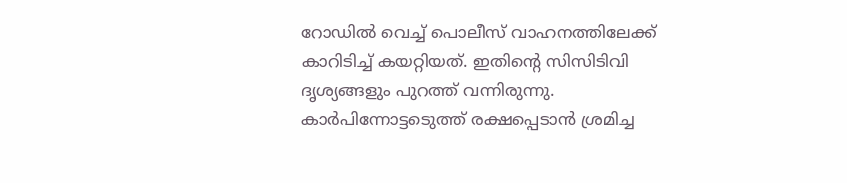റോഡിൽ വെച്ച് പൊലീസ് വാഹനത്തിലേക്ക് കാറിടിച്ച് കയറ്റിയത്. ഇതിന്റെ സിസിടിവി ദൃശ്യങ്ങളും പുറത്ത് വന്നിരുന്നു. കാർപിന്നോട്ടടെുത്ത് രക്ഷപ്പെടാൻ ശ്രമിച്ച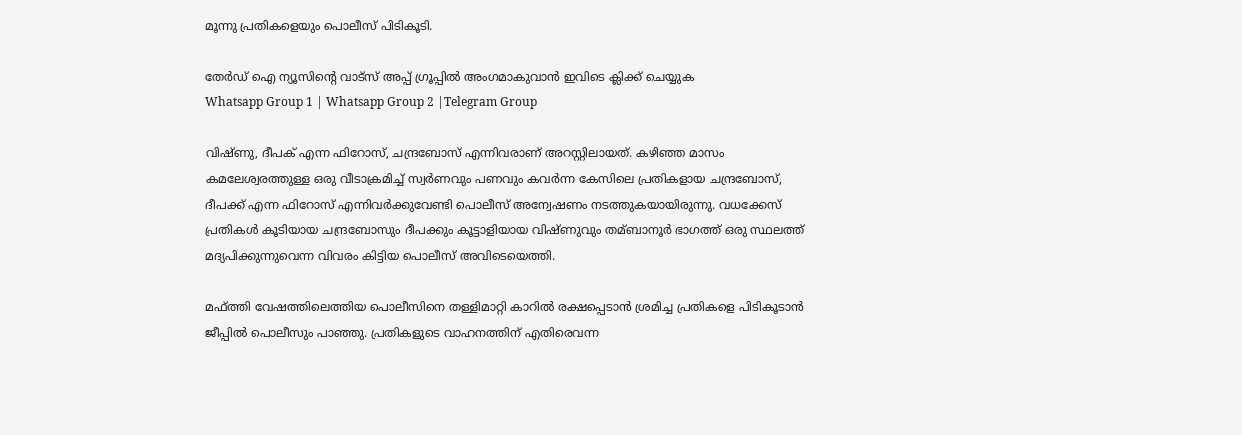മൂന്നു പ്രതികളെയും പൊലീസ് പിടികൂടി.

തേർഡ് ഐ ന്യൂസിന്റെ വാട്സ് അപ്പ് ഗ്രൂപ്പിൽ അംഗമാകുവാൻ ഇവിടെ ക്ലിക്ക് ചെയ്യുക
Whatsapp Group 1 | Whatsapp Group 2 |Telegram Group

വിഷ്ണു, ദീപക് എന്ന ഫിറോസ്, ചന്ദ്രബോസ് എന്നിവരാണ് അറസ്റ്റിലായത്. കഴിഞ്ഞ മാസം കമലേശ്വരത്തുള്ള ഒരു വീടാക്രമിച്ച് സ്വർണവും പണവും കവർന്ന കേസിലെ പ്രതികളായ ചന്ദ്രബോസ്, ദീപക്ക് എന്ന ഫിറോസ് എന്നിവർക്കുവേണ്ടി പൊലീസ് അന്വേഷണം നടത്തുകയായിരുന്നു. വധക്കേസ് പ്രതികൾ കൂടിയായ ചന്ദ്രബോസും ദീപക്കും കൂട്ടാളിയായ വിഷ്ണുവും തമ്ബാനൂർ ഭാഗത്ത് ഒരു സ്ഥലത്ത് മദ്യപിക്കുന്നുവെന്ന വിവരം കിട്ടിയ പൊലീസ് അവിടെയെത്തി.

മഫ്ത്തി വേഷത്തിലെത്തിയ പൊലീസിനെ തള്ളിമാറ്റി കാറിൽ രക്ഷപ്പെടാൻ ശ്രമിച്ച പ്രതികളെ പിടികൂടാൻ ജീപ്പിൽ പൊലീസും പാഞ്ഞു. പ്രതികളുടെ വാഹനത്തിന് എതിരെവന്ന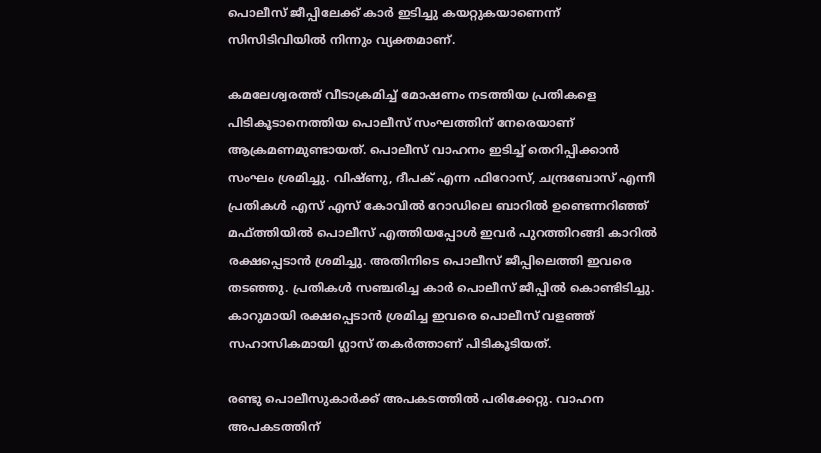പൊലീസ് ജീപ്പിലേക്ക് കാർ ഇടിച്ചു കയറ്റുകയാണെന്ന് സിസിടിവിയിൽ നിന്നും വ്യക്തമാണ്.

കമലേശ്വരത്ത് വീടാക്രമിച്ച് മോഷണം നടത്തിയ പ്രതികളെ പിടികൂടാനെത്തിയ പൊലീസ് സംഘത്തിന് നേരെയാണ് ആക്രമണമുണ്ടായത്. പൊലീസ് വാഹനം ഇടിച്ച് തെറിപ്പിക്കാൻ സംഘം ശ്രമിച്ചു. വിഷ്ണു, ദീപക് എന്ന ഫിറോസ്, ചന്ദ്രബോസ് എന്നീ പ്രതികൾ എസ് എസ് കോവിൽ റോഡിലെ ബാറിൽ ഉണ്ടെന്നറിഞ്ഞ് മഫ്ത്തിയിൽ പൊലീസ് എത്തിയപ്പോൾ ഇവർ പുറത്തിറങ്ങി കാറിൽ രക്ഷപ്പെടാൻ ശ്രമിച്ചു. അതിനിടെ പൊലീസ് ജീപ്പിലെത്തി ഇവരെ തടഞ്ഞു. പ്രതികൾ സഞ്ചരിച്ച കാർ പൊലീസ് ജീപ്പിൽ കൊണ്ടിടിച്ചു. കാറുമായി രക്ഷപ്പെടാൻ ശ്രമിച്ച ഇവരെ പൊലീസ് വളഞ്ഞ് സഹാസികമായി ഗ്ലാസ് തകർത്താണ് പിടികൂടിയത്.

രണ്ടു പൊലീസുകാർക്ക് അപകടത്തിൽ പരിക്കേറ്റു. വാഹന അപകടത്തിന്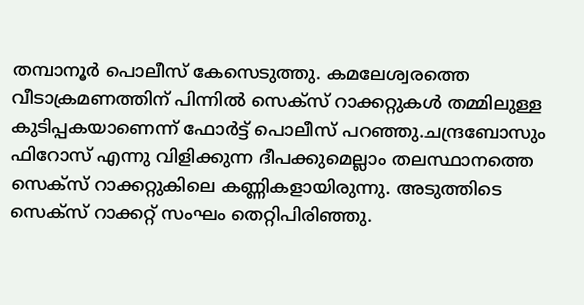തമ്പാനൂർ പൊലീസ് കേസെടുത്തു. കമലേശ്വരത്തെ വീടാക്രമണത്തിന് പിന്നിൽ സെക്‌സ് റാക്കറ്റുകൾ തമ്മിലുള്ള കുടിപ്പകയാണെന്ന് ഫോർട്ട് പൊലീസ് പറഞ്ഞു.ചന്ദ്രബോസും ഫിറോസ് എന്നു വിളിക്കുന്ന ദീപക്കുമെല്ലാം തലസ്ഥാനത്തെ സെക്‌സ് റാക്കറ്റുകിലെ കണ്ണികളായിരുന്നു. അടുത്തിടെ സെക്‌സ് റാക്കറ്റ് സംഘം തെറ്റിപിരിഞ്ഞു.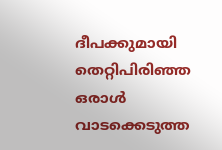ദീപക്കുമായി തെറ്റിപിരിഞ്ഞ ഒരാൾ വാടക്കെടുത്ത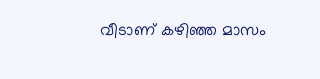വീടാണ് കഴിഞ്ഞ മാസം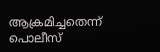ആക്രമിച്ചതെന്ന് പൊലീസ്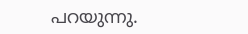പറയുന്നു.